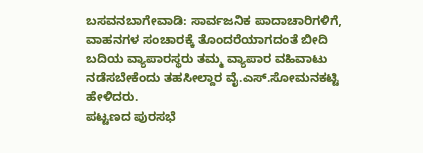ಬಸವನಬಾಗೇವಾಡಿ: ಸಾರ್ವಜನಿಕ ಪಾದಾಚಾರಿಗಳಿಗೆ, ವಾಹನಗಳ ಸಂಚಾರಕ್ಕೆ ತೊಂದರೆಯಾಗದಂತೆ ಬೀದಿ ಬದಿಯ ವ್ಯಾಪಾರಸ್ಥರು ತಮ್ಮ ವ್ಯಾಪಾರ ವಹಿವಾಟು ನಡೆಸಬೇಕೆಂದು ತಹಸೀಲ್ದಾರ ವೈ.ಎಸ್.ಸೋಮನಕಟ್ಟಿ ಹೇಳಿದರು.
ಪಟ್ಟಣದ ಪುರಸಭೆ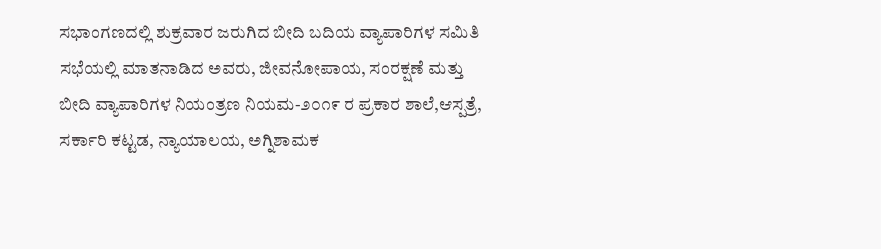ಸಭಾಂಗಣದಲ್ಲಿ ಶುಕ್ರವಾರ ಜರುಗಿದ ಬೀದಿ ಬದಿಯ ವ್ಯಾಪಾರಿಗಳ ಸಮಿತಿ ಸಭೆಯಲ್ಲಿ ಮಾತನಾಡಿದ ಅವರು, ಜೀವನೋಪಾಯ, ಸಂರಕ್ಷಣೆ ಮತ್ತು ಬೀದಿ ವ್ಯಾಪಾರಿಗಳ ನಿಯಂತ್ರಣ ನಿಯಮ-೨೦೧೯ ರ ಪ್ರಕಾರ ಶಾಲೆ,ಆಸ್ಪತ್ರೆ, ಸರ್ಕಾರಿ ಕಟ್ಟಡ, ನ್ಯಾಯಾಲಯ, ಅಗ್ನಿಶಾಮಕ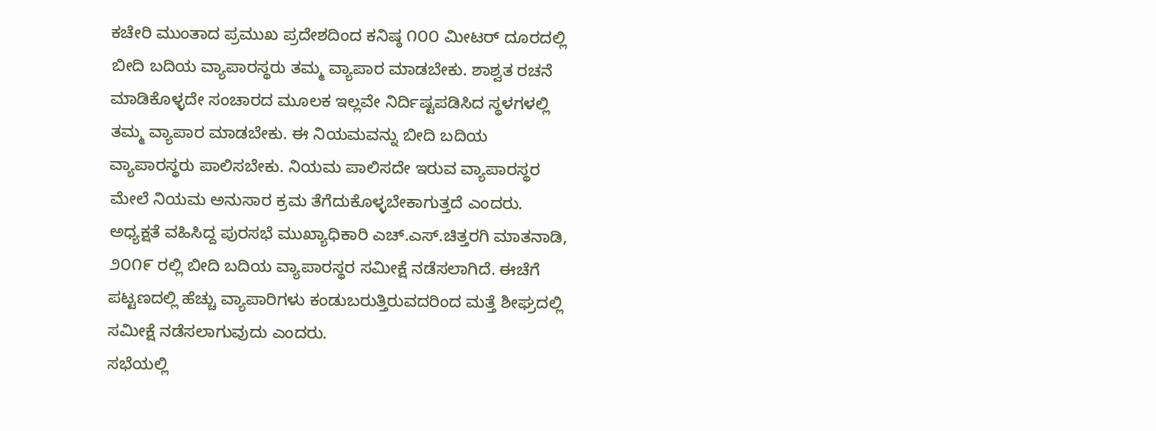ಕಚೇರಿ ಮುಂತಾದ ಪ್ರಮುಖ ಪ್ರದೇಶದಿಂದ ಕನಿಷ್ಠ ೧೦೦ ಮೀಟರ್ ದೂರದಲ್ಲಿ ಬೀದಿ ಬದಿಯ ವ್ಯಾಪಾರಸ್ಥರು ತಮ್ಮ ವ್ಯಾಪಾರ ಮಾಡಬೇಕು. ಶಾಶ್ವತ ರಚನೆ ಮಾಡಿಕೊಳ್ಳದೇ ಸಂಚಾರದ ಮೂಲಕ ಇಲ್ಲವೇ ನಿರ್ದಿಷ್ಟಪಡಿಸಿದ ಸ್ಥಳಗಳಲ್ಲಿ ತಮ್ಮ ವ್ಯಾಪಾರ ಮಾಡಬೇಕು. ಈ ನಿಯಮವನ್ನು ಬೀದಿ ಬದಿಯ ವ್ಯಾಪಾರಸ್ಥರು ಪಾಲಿಸಬೇಕು. ನಿಯಮ ಪಾಲಿಸದೇ ಇರುವ ವ್ಯಾಪಾರಸ್ಥರ ಮೇಲೆ ನಿಯಮ ಅನುಸಾರ ಕ್ರಮ ತೆಗೆದುಕೊಳ್ಳಬೇಕಾಗುತ್ತದೆ ಎಂದರು.
ಅಧ್ಯಕ್ಷತೆ ವಹಿಸಿದ್ದ ಪುರಸಭೆ ಮುಖ್ಯಾಧಿಕಾರಿ ಎಚ್.ಎಸ್.ಚಿತ್ತರಗಿ ಮಾತನಾಡಿ, ೨೦೧೯ ರಲ್ಲಿ ಬೀದಿ ಬದಿಯ ವ್ಯಾಪಾರಸ್ಥರ ಸಮೀಕ್ಷೆ ನಡೆಸಲಾಗಿದೆ. ಈಚೆಗೆ ಪಟ್ಟಣದಲ್ಲಿ ಹೆಚ್ಚು ವ್ಯಾಪಾರಿಗಳು ಕಂಡುಬರುತ್ತಿರುವದರಿಂದ ಮತ್ತೆ ಶೀಘ್ರದಲ್ಲಿ ಸಮೀಕ್ಷೆ ನಡೆಸಲಾಗುವುದು ಎಂದರು.
ಸಭೆಯಲ್ಲಿ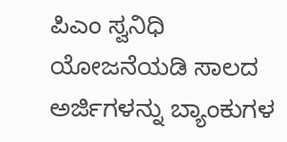ಪಿಎಂ ಸ್ವನಿಧಿ ಯೋಜನೆಯಡಿ ಸಾಲದ ಅರ್ಜಿಗಳನ್ನು ಬ್ಯಾಂಕುಗಳ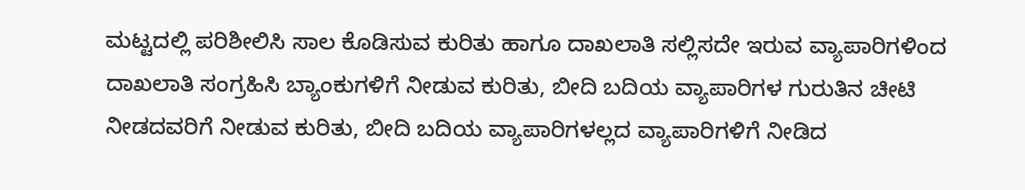ಮಟ್ಟದಲ್ಲಿ ಪರಿಶೀಲಿಸಿ ಸಾಲ ಕೊಡಿಸುವ ಕುರಿತು ಹಾಗೂ ದಾಖಲಾತಿ ಸಲ್ಲಿಸದೇ ಇರುವ ವ್ಯಾಪಾರಿಗಳಿಂದ ದಾಖಲಾತಿ ಸಂಗ್ರಹಿಸಿ ಬ್ಯಾಂಕುಗಳಿಗೆ ನೀಡುವ ಕುರಿತು, ಬೀದಿ ಬದಿಯ ವ್ಯಾಪಾರಿಗಳ ಗುರುತಿನ ಚೀಟಿ ನೀಡದವರಿಗೆ ನೀಡುವ ಕುರಿತು, ಬೀದಿ ಬದಿಯ ವ್ಯಾಪಾರಿಗಳಲ್ಲದ ವ್ಯಾಪಾರಿಗಳಿಗೆ ನೀಡಿದ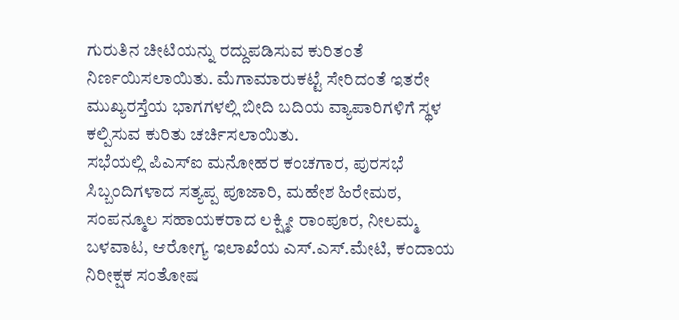ಗುರುತಿನ ಚೀಟಿಯನ್ನು ರದ್ದುಪಡಿಸುವ ಕುರಿತಂತೆ ನಿರ್ಣಯಿಸಲಾಯಿತು. ಮೆಗಾಮಾರುಕಟ್ಟೆ ಸೇರಿದಂತೆ ಇತರೇ ಮುಖ್ಯರಸ್ತೆಯ ಭಾಗಗಳಲ್ಲಿ ಬೀದಿ ಬದಿಯ ವ್ಯಾಪಾರಿಗಳಿಗೆ ಸ್ಥಳ ಕಲ್ಪಿಸುವ ಕುರಿತು ಚರ್ಚಿಸಲಾಯಿತು.
ಸಭೆಯಲ್ಲಿ ಪಿಎಸ್ಐ ಮನೋಹರ ಕಂಚಗಾರ, ಪುರಸಭೆ ಸಿಬ್ಬಂದಿಗಳಾದ ಸತ್ಯಪ್ಪ ಪೂಜಾರಿ, ಮಹೇಶ ಹಿರೇಮಠ, ಸಂಪನ್ಮೂಲ ಸಹಾಯಕರಾದ ಲಕ್ಷ್ಮೀ ರಾಂಪೂರ, ನೀಲಮ್ಮ ಬಳವಾಟ, ಆರೋಗ್ಯ ಇಲಾಖೆಯ ಎಸ್.ಎಸ್.ಮೇಟಿ, ಕಂದಾಯ ನಿರೀಕ್ಷಕ ಸಂತೋಷ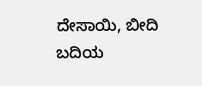ದೇಸಾಯಿ, ಬೀದಿ ಬದಿಯ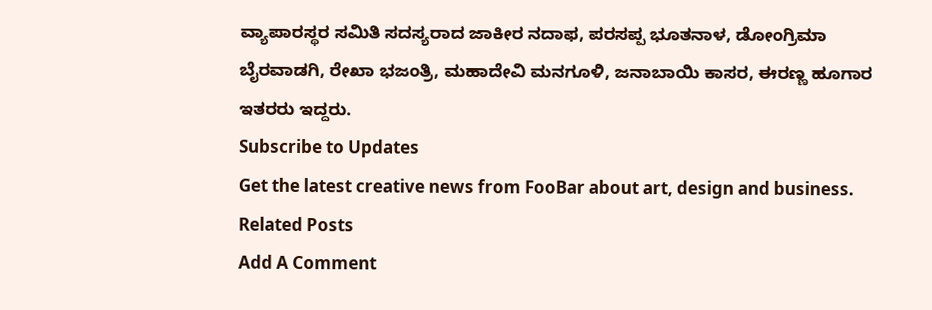ವ್ಯಾಪಾರಸ್ಥರ ಸಮಿತಿ ಸದಸ್ಯರಾದ ಜಾಕೀರ ನದಾಫ, ಪರಸಪ್ಪ ಭೂತನಾಳ, ಡೋಂಗ್ರಿಮಾ ಬೈರವಾಡಗಿ, ರೇಖಾ ಭಜಂತ್ರಿ, ಮಹಾದೇವಿ ಮನಗೂಳಿ, ಜನಾಬಾಯಿ ಕಾಸರ, ಈರಣ್ಣ ಹೂಗಾರ ಇತರರು ಇದ್ದರು.
Subscribe to Updates
Get the latest creative news from FooBar about art, design and business.
Related Posts
Add A Comment